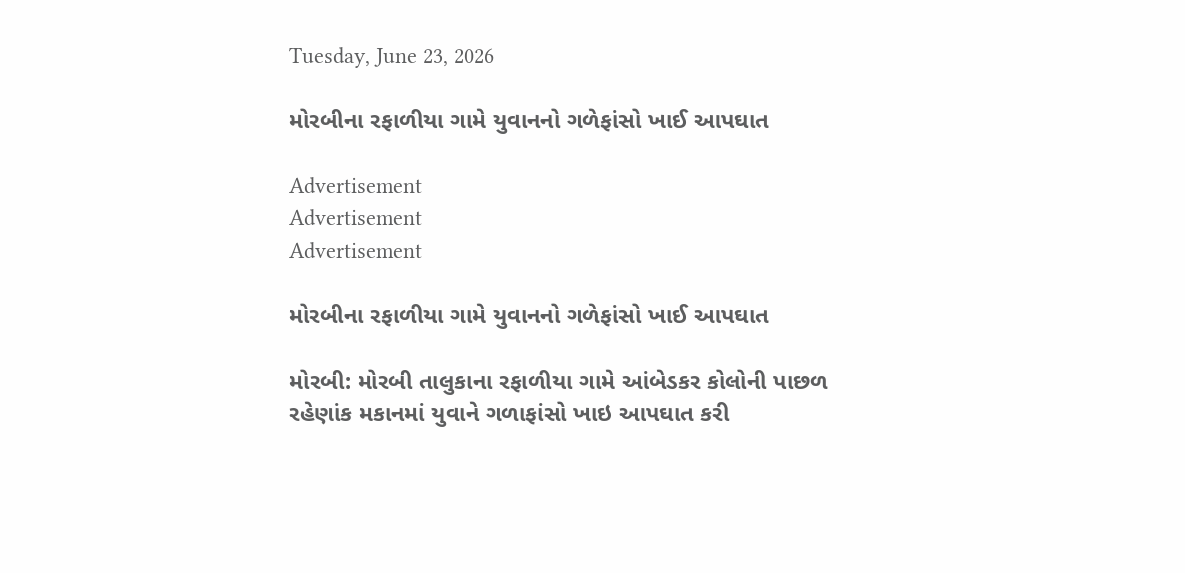Tuesday, June 23, 2026

મોરબીના રફાળીયા ગામે યુવાનનો ગળેફાંસો ખાઈ આપઘાત

Advertisement
Advertisement
Advertisement

મોરબીના રફાળીયા ગામે યુવાનનો ગળેફાંસો ખાઈ આપઘાત

મોરબી: મોરબી તાલુકાના રફાળીયા ગામે આંબેડકર કોલોની પાછળ રહેણાંક મકાનમાં યુવાને ગળાફાંસો ખાઇ આપઘાત કરી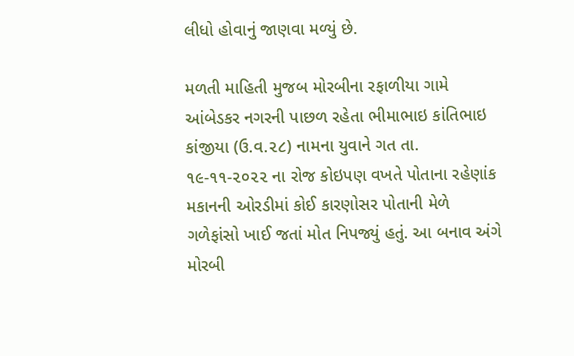લીધો હોવાનું જાણવા મળ્યું છે.

મળતી માહિતી મુજબ મોરબીના રફાળીયા ગામે આંબેડકર નગરની પાછળ રહેતા ભીમાભાઇ કાંતિભાઇ કાંજીયા (ઉ.વ.૨૮) નામના યુવાને ગત તા. ૧૯-૧૧-૨૦૨૨ ના રોજ કોઇપણ વખતે પોતાના રહેણાંક મકાનની ઓરડીમાં કોઈ કારણોસર પોતાની મેળે ગળેફાંસો ખાઈ જતાં મોત નિપજ્યું હતું. આ બનાવ અંગે મોરબી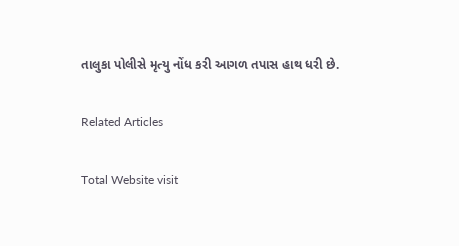તાલુકા પોલીસે મૃત્યુ નોંધ કરી આગળ તપાસ હાથ ધરી છે.

Related Articles

Total Website visit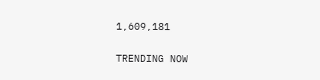1,609,181

TRENDING NOW